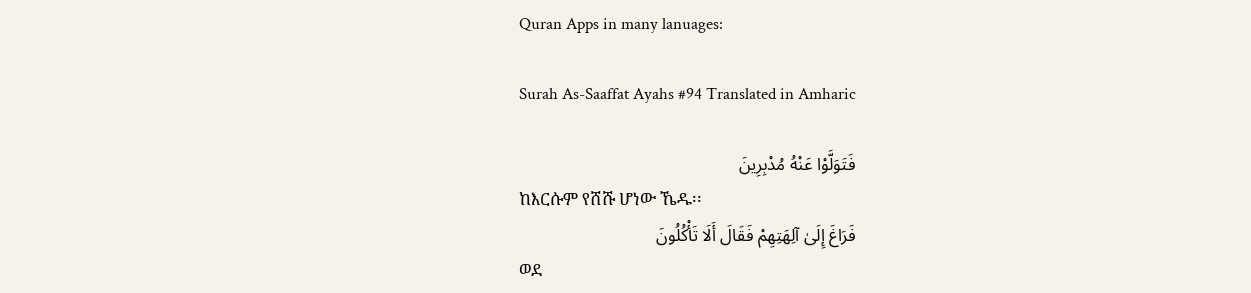Quran Apps in many lanuages:

Surah As-Saaffat Ayahs #94 Translated in Amharic

فَتَوَلَّوْا عَنْهُ مُدْبِرِينَ
ከእርሱም የሸሹ ሆነው ኼዱ፡፡
فَرَاغَ إِلَىٰ آلِهَتِهِمْ فَقَالَ أَلَا تَأْكُلُونَ
ወደ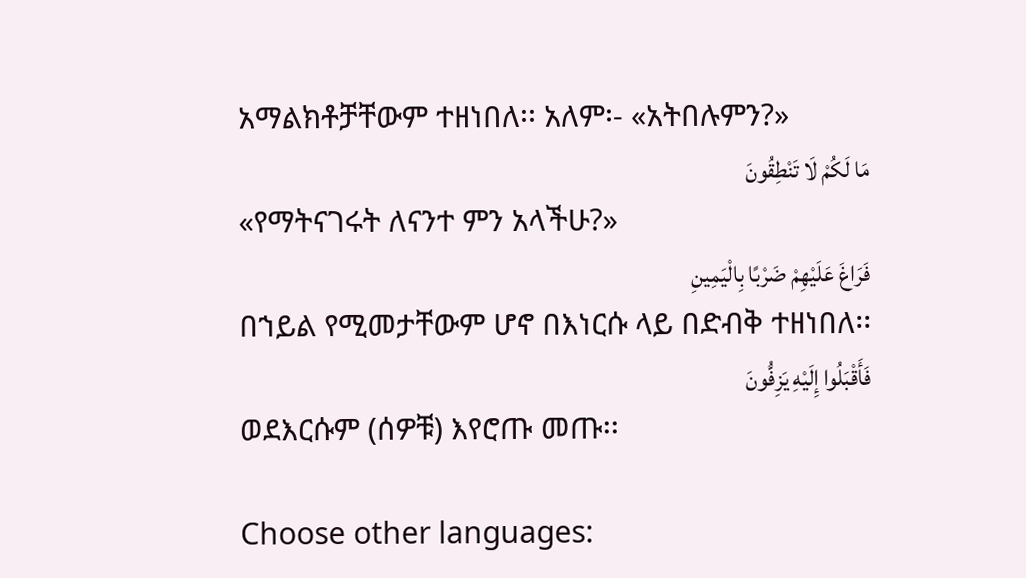አማልክቶቻቸውም ተዘነበለ፡፡ አለም፡- «አትበሉምን?»
مَا لَكُمْ لَا تَنْطِقُونَ
«የማትናገሩት ለናንተ ምን አላችሁ?»
فَرَاغَ عَلَيْهِمْ ضَرْبًا بِالْيَمِينِ
በኀይል የሚመታቸውም ሆኖ በእነርሱ ላይ በድብቅ ተዘነበለ፡፡
فَأَقْبَلُوا إِلَيْهِ يَزِفُّونَ
ወደእርሱም (ሰዎቹ) እየሮጡ መጡ፡፡

Choose other languages: